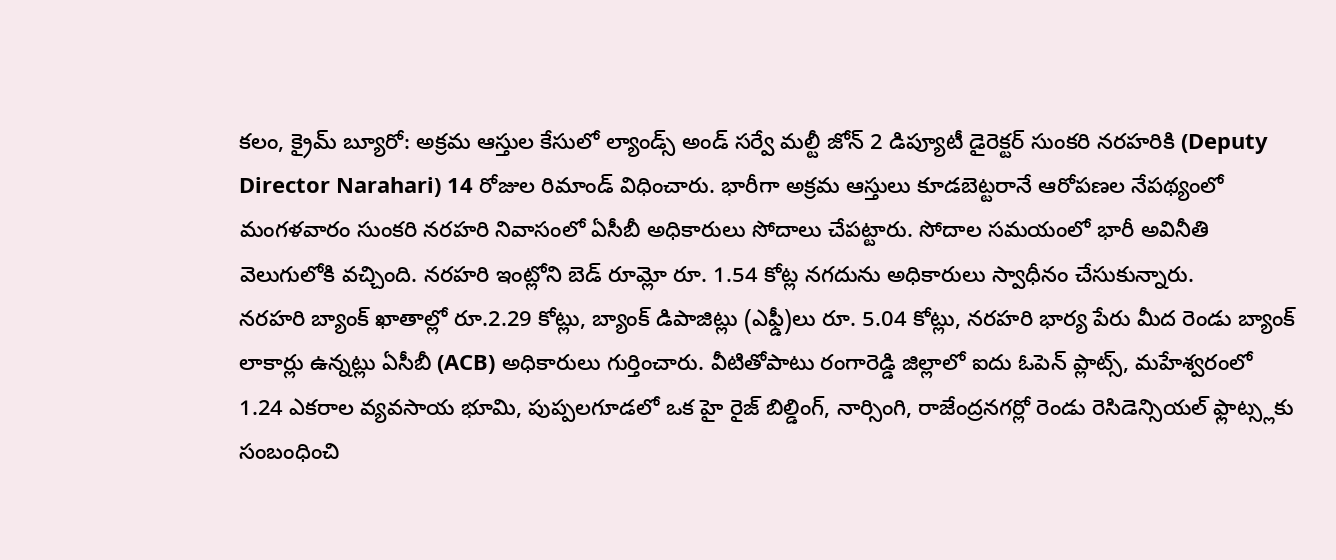కలం, క్రైమ్ బ్యూరో: అక్రమ ఆస్తుల కేసులో ల్యాండ్స్ అండ్ సర్వే మల్టీ జోన్ 2 డిప్యూటీ డైరెక్టర్ సుంకరి నరహరికి (Deputy Director Narahari) 14 రోజుల రిమాండ్ విధించారు. భారీగా అక్రమ ఆస్తులు కూడబెట్టరానే ఆరోపణల నేపథ్యంలో మంగళవారం సుంకరి నరహరి నివాసంలో ఏసీబీ అధికారులు సోదాలు చేపట్టారు. సోదాల సమయంలో భారీ అవినీతి వెలుగులోకి వచ్చింది. నరహరి ఇంట్లోని బెడ్ రూమ్లో రూ. 1.54 కోట్ల నగదును అధికారులు స్వాధీనం చేసుకున్నారు.
నరహరి బ్యాంక్ ఖాతాల్లో రూ.2.29 కోట్లు, బ్యాంక్ డిపాజిట్లు (ఎఫ్డీ)లు రూ. 5.04 కోట్లు, నరహరి భార్య పేరు మీద రెండు బ్యాంక్ లాకార్లు ఉన్నట్లు ఏసీబీ (ACB) అధికారులు గుర్తించారు. వీటితోపాటు రంగారెడ్డి జిల్లాలో ఐదు ఓపెన్ ప్లాట్స్, మహేశ్వరంలో 1.24 ఎకరాల వ్యవసాయ భూమి, పుప్పలగూడలో ఒక హై రైజ్ బిల్డింగ్, నార్సింగి, రాజేంద్రనగర్లో రెండు రెసిడెన్సియల్ ఫ్లాట్స్లకు సంబంధించి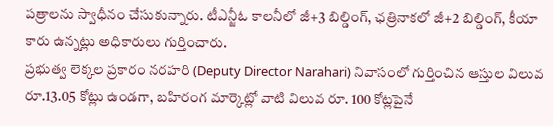పత్రాలను స్వాధీనం చేసుకున్నారు. టీఎన్జీఓ కాలనీలో జీ+3 బిల్డింగ్, ఛత్రినాకలో జీ+2 బిల్డింగ్, కీయా కారు ఉన్నట్లు అధికారులు గుర్తించారు.
ప్రభుత్వ లెక్కల ప్రకారం నరహరి (Deputy Director Narahari) నివాసంలో గుర్తించిన ఆస్తుల విలువ రూ.13.05 కోట్లు ఉండగా, బహిరంగ మార్కెట్లో వాటి విలువ రూ. 100 కోట్లపైనే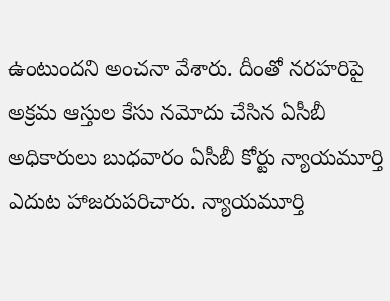ఉంటుందని అంచనా వేశారు. దీంతో నరహరిపై అక్రమ ఆస్తుల కేసు నమోదు చేసిన ఏసీబీ అధికారులు బుధవారం ఏసీబీ కోర్టు న్యాయమూర్తి ఎదుట హాజరుపరిచారు. న్యాయమూర్తి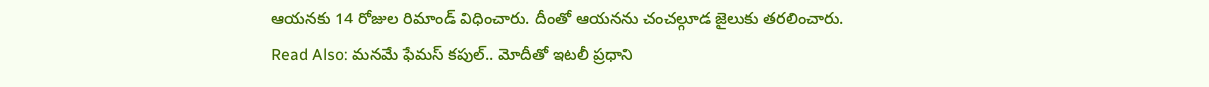ఆయనకు 14 రోజుల రిమాండ్ విధించారు. దీంతో ఆయనను చంచల్గూడ జైలుకు తరలించారు.
Read Also: మనమే ఫేమస్ కపుల్.. మోదీతో ఇటలీ ప్రధాని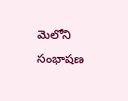మెలోని సంభాషణ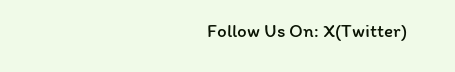Follow Us On: X(Twitter)